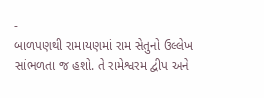-
બાળપણથી રામાયણમાં રામ સેતુનો ઉલ્લેખ સાંભળતા જ હશો. તે રામેશ્વરમ દ્વીપ અને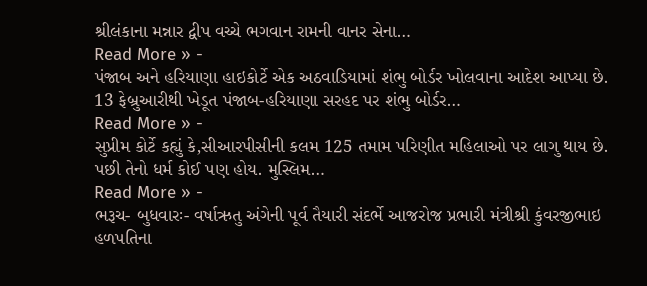શ્રીલંકાના મન્નાર દ્વીપ વચ્ચે ભગવાન રામની વાનર સેના…
Read More » -
પંજાબ અને હરિયાણા હાઇકોર્ટે એક અઠવાડિયામાં શંભુ બોર્ડર ખોલવાના આદેશ આપ્યા છે. 13 ફેબ્રુઆરીથી ખેડૂત પંજાબ-હરિયાણા સરહદ પર શંભુ બોર્ડર…
Read More » -
સુપ્રીમ કોર્ટે કહ્યું કે,સીઆરપીસીની કલમ 125 તમામ પરિણીત મહિલાઓ પર લાગુ થાય છે. પછી તેનો ધર્મ કોઈ પણ હોય. મુસ્લિમ…
Read More » -
ભરૂચ- બુધવારઃ- વર્ષાઋતુ અંગેની પૂર્વ તૈયારી સંદર્ભે આજરોજ પ્રભારી મંત્રીશ્રી કુંવરજીભાઇ હળપતિના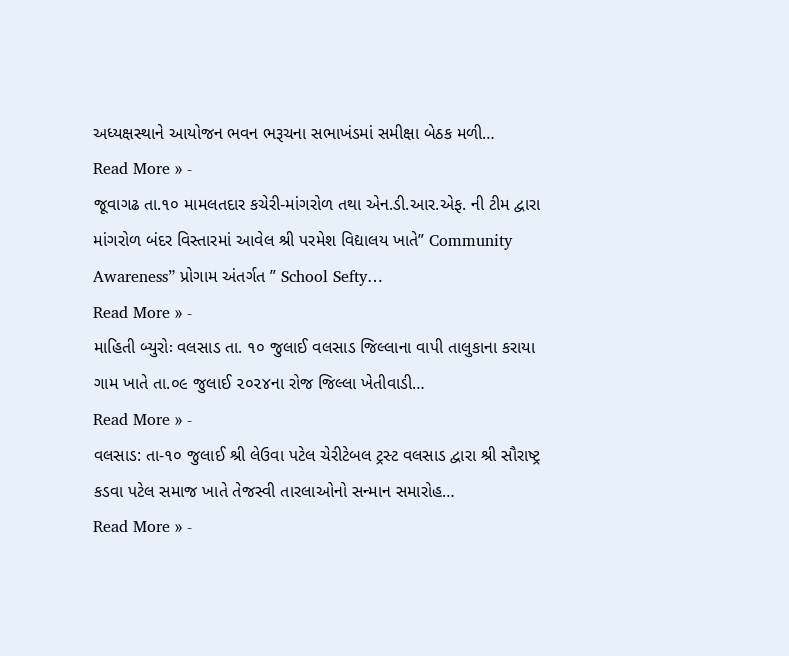અધ્યક્ષસ્થાને આયોજન ભવન ભરૂચના સભાખંડમાં સમીક્ષા બેઠક મળી…
Read More » -
જૂવાગઢ તા.૧૦ મામલતદાર કચેરી-માંગરોળ તથા એન.ડી.આર.એફ. ની ટીમ દ્વારા માંગરોળ બંદર વિસ્તારમાં આવેલ શ્રી પરમેશ વિદ્યાલય ખાતે” Community Awareness” પ્રોગામ અંતર્ગત ” School Sefty…
Read More » -
માહિતી બ્યુરોઃ વલસાડ તા. ૧૦ જુલાઈ વલસાડ જિલ્લાના વાપી તાલુકાના કરાયા ગામ ખાતે તા.૦૯ જુલાઈ ૨૦૨૪ના રોજ જિલ્લા ખેતીવાડી…
Read More » -
વલસાડ: તા-૧૦ જુલાઈ શ્રી લેઉવા પટેલ ચેરીટેબલ ટ્રસ્ટ વલસાડ દ્વારા શ્રી સૌરાષ્ટ્ર કડવા પટેલ સમાજ ખાતે તેજસ્વી તારલાઓનો સન્માન સમારોહ…
Read More » -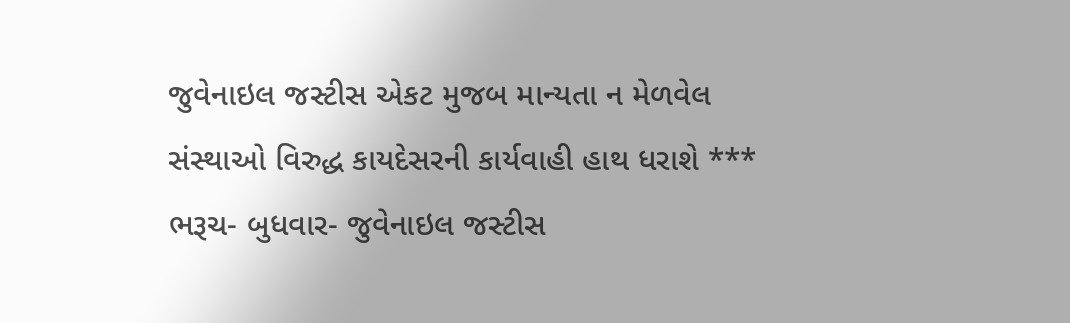જુવેનાઇલ જસ્ટીસ એકટ મુજબ માન્યતા ન મેળવેલ સંસ્થાઓ વિરુદ્ધ કાયદેસરની કાર્યવાહી હાથ ધરાશે *** ભરૂચ- બુધવાર- જુવેનાઇલ જસ્ટીસ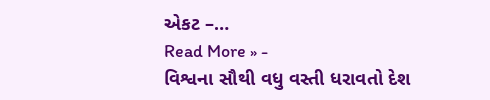એકટ –…
Read More » -
વિશ્વના સૌથી વધુ વસ્તી ધરાવતો દેશ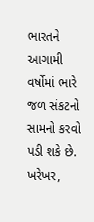ભારતને આગામી વર્ષોમાં ભારે જળ સંકટનો સામનો કરવો પડી શકે છે. ખરેખર,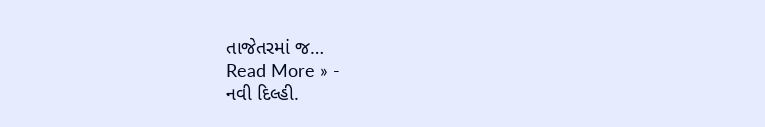તાજેતરમાં જ…
Read More » -
નવી દિલ્હી.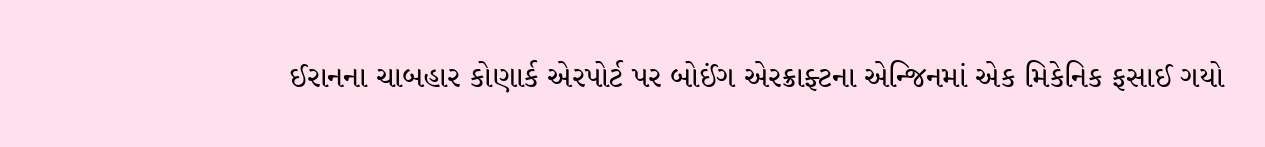ઈરાનના ચાબહાર કોણાર્ક એરપોર્ટ પર બોઈંગ એરક્રાફ્ટના એન્જિનમાં એક મિકેનિક ફસાઈ ગયો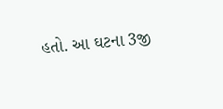હતો. આ ઘટના 3જી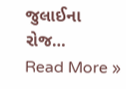જુલાઈના રોજ…
Read More »